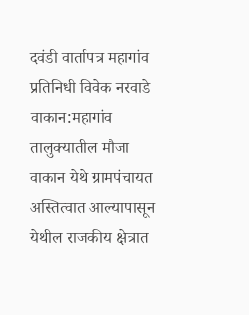दवंडी वार्तापत्र महागांव प्रतिनिधी विवेक नरवाडे
वाकान:महागांव तालुक्यातील मौजा वाकान येथे ग्रामपंचायत अस्तित्वात आल्यापासून येथील राजकीय क्षेत्रात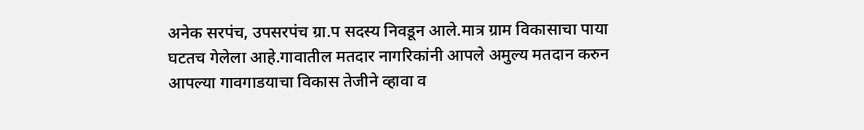अनेक सरपंच, उपसरपंच ग्रा.प सदस्य निवडून आले.मात्र ग्राम विकासाचा पाया घटतच गेलेला आहे.गावातील मतदार नागरिकांनी आपले अमुल्य मतदान करुन आपल्या गावगाडयाचा विकास तेजीने व्हावा व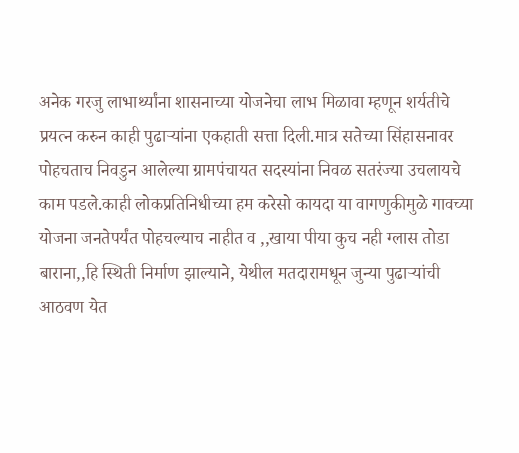अनेक गरजु लाभार्थ्यांना शासनाच्या योजनेचा लाभ मिळावा म्हणून शर्यतीचे प्रयत्न करुन काही पुढाऱ्यांना एकहाती सत्ता दिली.मात्र सतेच्या सिंहासनावर पोहचताच निवडुन आलेल्या ग्रामपंचायत सदस्यांना निवळ सतरंज्या उचलायचे काम पडले.काही लोकप्रतिनिधीच्या हम करेसो कायदा या वागणुकीमुळे गावच्या योजना जनतेपर्यंत पोहचल्याच नाहीत व ,,खाया पीया कुच नही ग्लास तोडा बाराना,,हि स्थिती निर्माण झाल्याने, येथील मतदारामधून जुन्या पुढाऱ्यांची आठवण येत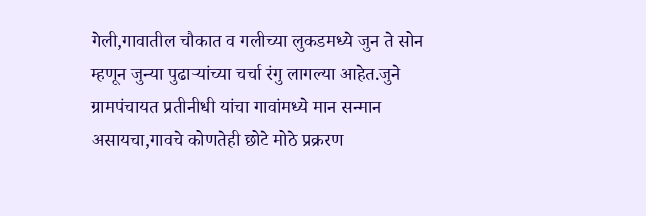गेली,गावातील चौकात व गलीच्या लुकडमध्ये जुन ते सोन म्हणून जुन्या पुढाऱ्यांच्या चर्चा रंगु लागल्या आहेत.जुने ग्रामपंचायत प्रतीनीधी यांचा गावांमध्ये मान सन्मान असायचा,गावचे कोणतेही छोटे मोठे प्रक्ररण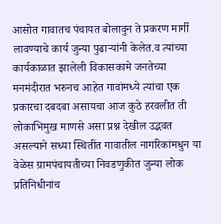आसोत गावातच पंचायत बोलावुन ते प्रकरण मार्गी लावण्याचे कार्य जुन्या पुढाऱ्यांनी केलेत.व त्यांच्या कार्यकाळात झालेली विकासकामे जनतेच्या मनमंदीरात भरुनच आहेत गावांमध्ये त्यांचा एक प्रकारचा दबदबा असायचा आज कुठे हरवलीत ती लोकाभिमुख माणसे असा प्रश्न देखील उद्भवत असल्याने सध्या स्थितींत गावातील नागरिकांमधुन या वेळेस ग्रामपंचायतीच्या निवडणुकीत जुन्या लोक प्रतिनिधीनांच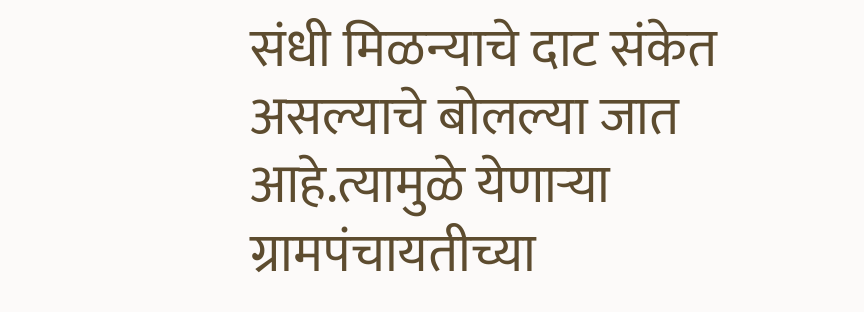संधी मिळन्याचे दाट संकेत असल्याचे बोलल्या जात आहे.त्यामुळे येणाऱ्या ग्रामपंचायतीच्या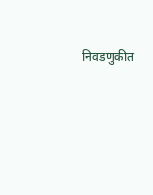निवडणुकीत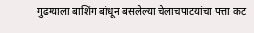गुढग्याला बाशिंग बांधून बसलेल्या चेलाचपाटयांचा पत्ता कट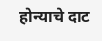होन्याचे दाट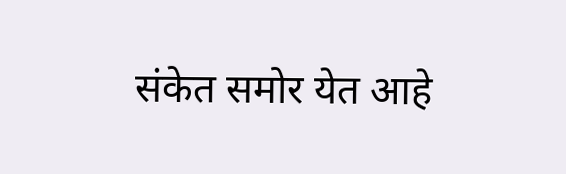संकेत समोर येत आहे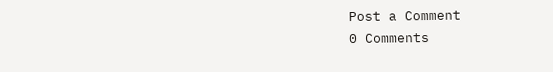Post a Comment
0 Comments